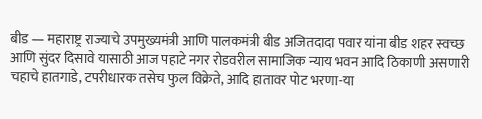बीड — महाराष्ट्र राज्याचे उपमुख्यमंत्री आणि पालकमंत्री बीड अजितदादा पवार यांना बीड शहर स्वच्छ आणि सुंदर दिसावे यासाठी आज पहाटे नगर रोडवरील सामाजिक न्याय भवन आदि ठिकाणी असणारी चहाचे हातगाडे, टपरीधारक तसेच फुल विक्रेते, आदि हातावर पोट भरणा-या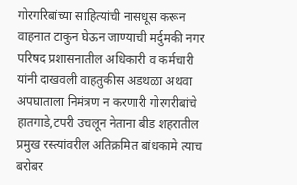गोरगरिबांच्या साहित्यांची नासधूस करून वाहनात टाकुन घेऊन जाण्याची मर्दुमकी नगर परिषद प्रशासनातील अधिकारी व कर्मचारी यांनी दाखवली वाहतुकीस अडथळा अथवा अपघाताला निमंत्रण न करणारी गोरगरीबांचे हातगाडे,टपरी उचलून नेताना बीड शहरातील प्रमुख रस्त्यांवरील अतिक्रमित बांधकामे त्याच बरोबर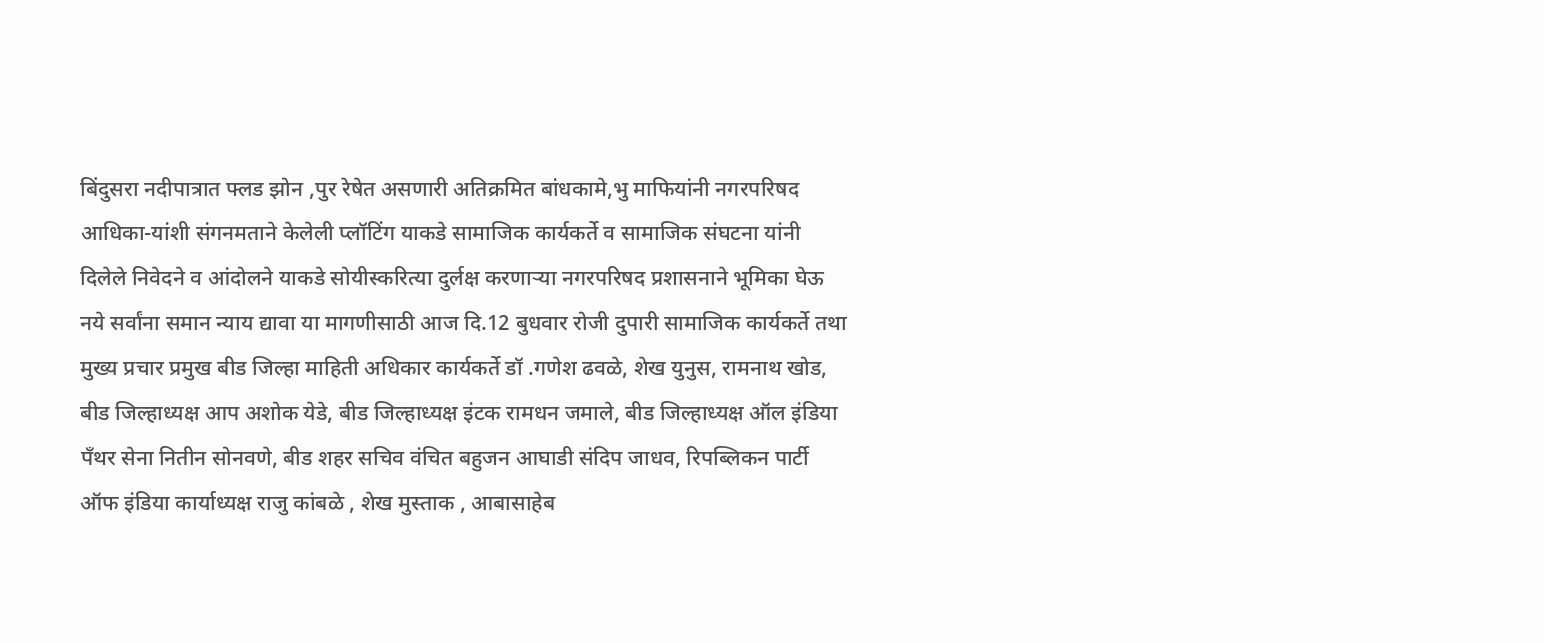बिंदुसरा नदीपात्रात फ्लड झोन ,पुर रेषेत असणारी अतिक्रमित बांधकामे,भु माफियांनी नगरपरिषद आधिका-यांशी संगनमताने केलेली प्लॉटिंग याकडे सामाजिक कार्यकर्ते व सामाजिक संघटना यांनी दिलेले निवेदने व आंदोलने याकडे सोयीस्करित्या दुर्लक्ष करणाऱ्या नगरपरिषद प्रशासनाने भूमिका घेऊ नये सर्वांना समान न्याय द्यावा या मागणीसाठी आज दि.12 बुधवार रोजी दुपारी सामाजिक कार्यकर्ते तथा मुख्य प्रचार प्रमुख बीड जिल्हा माहिती अधिकार कार्यकर्ते डॉ .गणेश ढवळे, शेख युनुस, रामनाथ खोड, बीड जिल्हाध्यक्ष आप अशोक येडे, बीड जिल्हाध्यक्ष इंटक रामधन जमाले, बीड जिल्हाध्यक्ष ऑल इंडिया पॅंथर सेना नितीन सोनवणे, बीड शहर सचिव वंचित बहुजन आघाडी संदिप जाधव, रिपब्लिकन पार्टी ऑफ इंडिया कार्याध्यक्ष राजु कांबळे , शेख मुस्ताक , आबासाहेब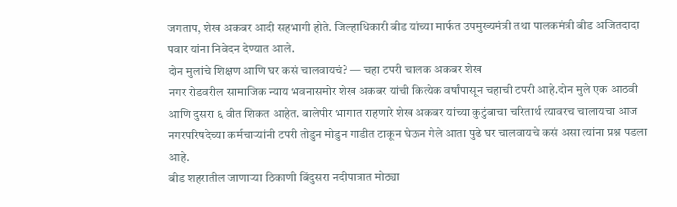जगताप, शेख अकबर आदी सहभागी होते. जिल्हाधिकारी बीड यांच्या मार्फत उपमुख्यमंत्री तथा पालकमंत्री बीड अजितदादा पवार यांना निवेदन देण्यात आले.
दोन मुलांचे शिक्षण आणि घर कसं चालवायचं? — चहा टपरी चालक अकबर शेख
नगर रोडवरील सामाजिक न्याय भवनासमोर शेख अकबर यांची कित्येक वर्षांपासून चहाची टपरी आहे.दोन मुले एक आठवी आणि दुसरा ६ वीत शिकत आहेत. बालेपीर भागात राहणारे शेख अकबर यांच्या कुटुंबाचा चरितार्थ त्यावरच चालायचा आज नगरपरिषदेच्या कर्मचाऱ्यांनी टपरी तोडुन मोडुन गाडीत टाकून घेऊन गेले आता पुढे घर चालवायचे कसं असा त्यांना प्रश्न पडला आहे.
बीड शहरातील जाणाऱ्या ठिकाणी बिंदुसरा नदीपात्रात मोठ्या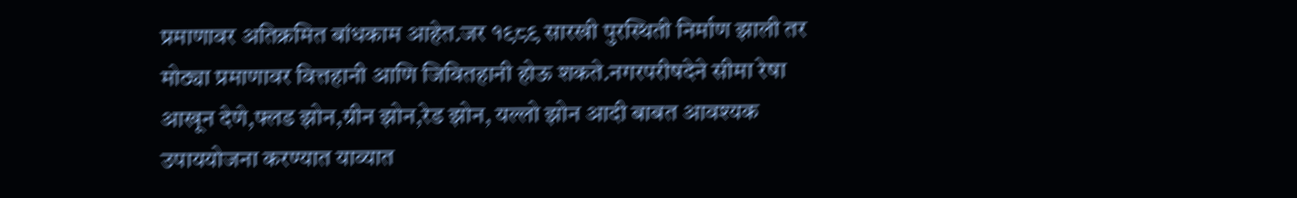प्रमाणावर अतिक्रमित बांधकाम आहेत.जर १९८९ सारखी पुरस्थिती निर्माण झाली तर मोठ्या प्रमाणावर वित्तहानी आणि जिवितहानी होऊ शकते.नगरपरीषदेने सीमा रेषा आखून देणे,फ्लड झोन,ग्रीन झोन,रेड झोन, यल्लो झोन आदी बाबत आवश्यक उपाययोजना करण्यात याव्यात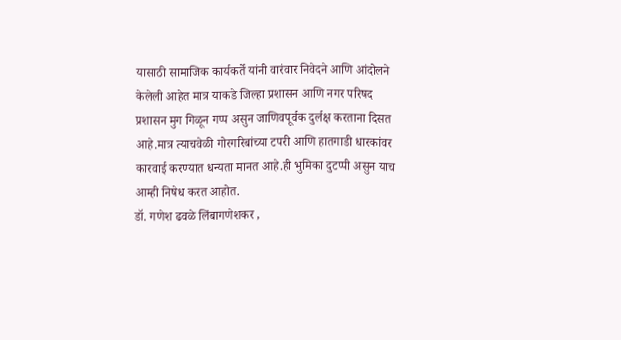यासाठी सामाजिक कार्यकर्ते यांनी वारंवार निवेदने आणि आंदोलने केलेली आहेत मात्र याकडे जिल्हा प्रशासन आणि नगर परिषद प्रशासन मुग गिळून गप्प असुन जाणिवपूर्वक दुर्लक्ष करताना दिसत आहे.मात्र त्याचवेळी गोरगरिबांच्या टपरी आणि हातगाडी धारकांवर कारवाई करण्यात धन्यता मानत आहे.ही भुमिका दुटप्पी असुन याच आम्ही निषेध करत आहोत.
डॉ. गणेश ढवळे लिंबागणेशकर ,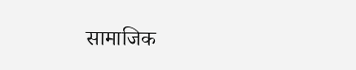सामाजिक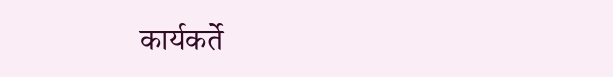कार्यकर्ते